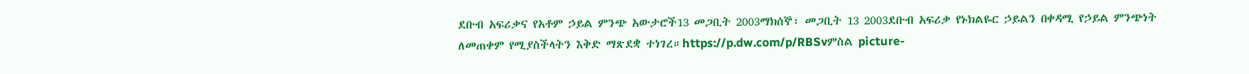ደቡብ አፍሪቃና የአቶም ኃይል ምንጭ አውታሮች13 መጋቢት 2003ማክሰኞ፣ መጋቢት 13 2003ደቡብ አፍሪቃ የኑክልዬር ኃይልን በቀዳሚ የኃይል ምንጭነት ለመጠቀም የሚያስችላትን እቅድ ማጽደቋ ተነገረ።https://p.dw.com/p/RBSvምስል picture-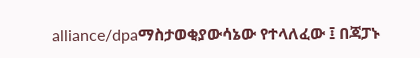alliance/dpaማስታወቂያውሳኔው የተላለፈው ፤ በጃፓኑ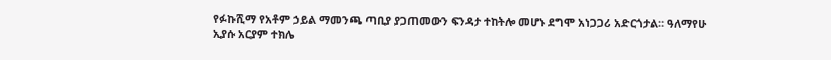የፉኩሺማ የአቶም ኃይል ማመንጫ ጣቢያ ያጋጠመውን ፍንዳታ ተከትሎ መሆኑ ደግሞ አነጋጋሪ አድርጎታል። ዓለማየሁ ኢያሱ አርያም ተክሌ